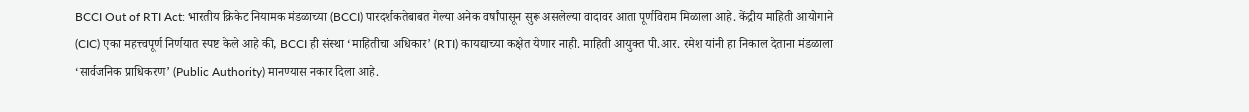BCCI Out of RTI Act: भारतीय क्रिकेट नियामक मंडळाच्या (BCCI) पारदर्शकतेबाबत गेल्या अनेक वर्षांपासून सुरू असलेल्या वादावर आता पूर्णविराम मिळाला आहे. केंद्रीय माहिती आयोगाने (CIC) एका महत्त्वपूर्ण निर्णयात स्पष्ट केले आहे की, BCCI ही संस्था ‘माहितीचा अधिकार’ (RTI) कायद्याच्या कक्षेत येणार नाही. माहिती आयुक्त पी.आर. रमेश यांनी हा निकाल देताना मंडळाला ‘सार्वजनिक प्राधिकरण’ (Public Authority) मानण्यास नकार दिला आहे.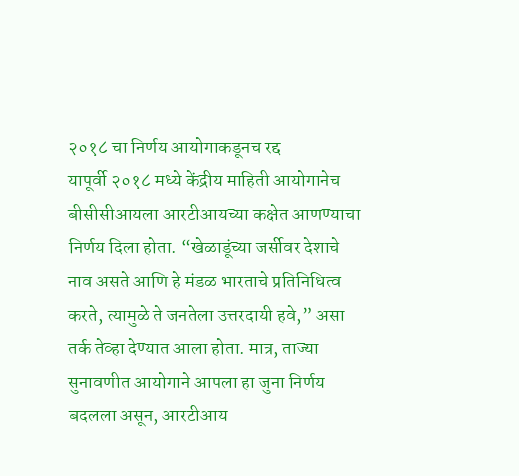२०१८ चा निर्णय आयोगाकडूनच रद्द
यापूर्वी २०१८ मध्ये केंद्रीय माहिती आयोगानेच बीसीसीआयला आरटीआयच्या कक्षेत आणण्याचा निर्णय दिला होता. “खेळाडूंच्या जर्सीवर देशाचे नाव असते आणि हे मंडळ भारताचे प्रतिनिधित्व करते, त्यामुळे ते जनतेला उत्तरदायी हवे,” असा तर्क तेव्हा देण्यात आला होता. मात्र, ताज्या सुनावणीत आयोगाने आपला हा जुना निर्णय बदलला असून, आरटीआय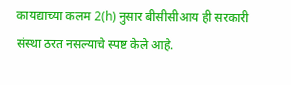कायद्याच्या कलम 2(h) नुसार बीसीसीआय ही सरकारी संस्था ठरत नसल्याचे स्पष्ट केले आहे.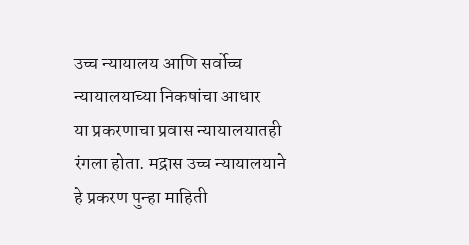उच्च न्यायालय आणि सर्वोच्च न्यायालयाच्या निकषांचा आधार
या प्रकरणाचा प्रवास न्यायालयातही रंगला होता. मद्रास उच्च न्यायालयाने हे प्रकरण पुन्हा माहिती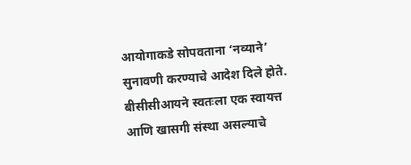आयोगाकडे सोपवताना ‘नव्याने’ सुनावणी करण्याचे आदेश दिले होते. बीसीसीआयने स्वतःला एक स्वायत्त आणि खासगी संस्था असल्याचे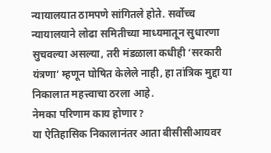न्यायालयात ठामपणे सांगितले होते. सर्वोच्च न्यायालयाने लोढा समितीच्या माध्यमातून सुधारणा सुचवल्या असल्या, तरी मंडळाला कधीही ‘सरकारी यंत्रणा’ म्हणून घोषित केलेले नाही, हा तांत्रिक मुद्दा या निकालात महत्त्वाचा ठरला आहे.
नेमका परिणाम काय होणार?
या ऐतिहासिक निकालानंतर आता बीसीसीआयवर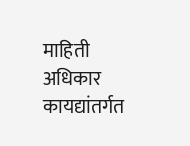माहिती अधिकार कायद्यांतर्गत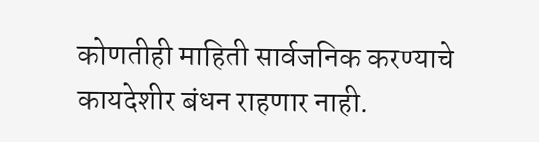कोणतीही माहिती सार्वजनिक करण्याचे कायदेशीर बंधन राहणार नाही.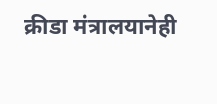क्रीडा मंत्रालयानेही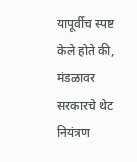यापूर्वीच स्पष्ट केले होते की, मंडळावर सरकारचे थेट नियंत्रण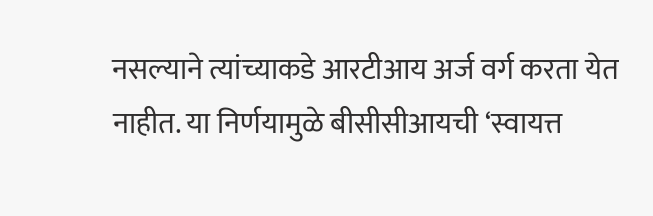नसल्याने त्यांच्याकडे आरटीआय अर्ज वर्ग करता येत नाहीत. या निर्णयामुळे बीसीसीआयची ‘स्वायत्त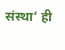संस्था’ ही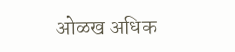ओळख अधिक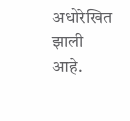अधोरेखित झाली आहे.